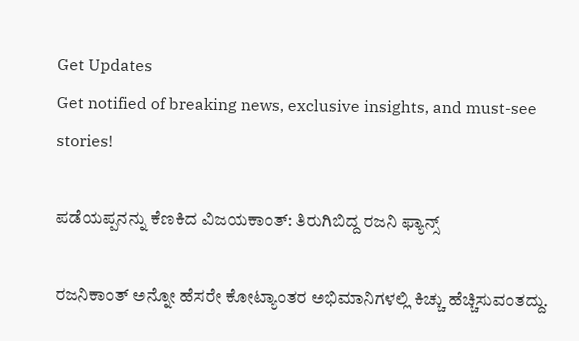Get Updates
Get notified of breaking news, exclusive insights, and must-see stories!

ಪಡೆಯಪ್ಪನನ್ನು ಕೆಣಕಿದ ವಿಜಯಕಾಂತ್: ತಿರುಗಿಬಿದ್ದ ರಜನಿ ಫ್ಯಾನ್ಸ್

ರಜನಿಕಾಂತ್ ಅನ್ನೋ ಹೆಸರೇ ಕೋಟ್ಯಾಂತರ ಅಭಿಮಾನಿಗಳಲ್ಲಿ ಕಿಚ್ಚು ಹೆಚ್ಚಿಸುವಂತದ್ದು.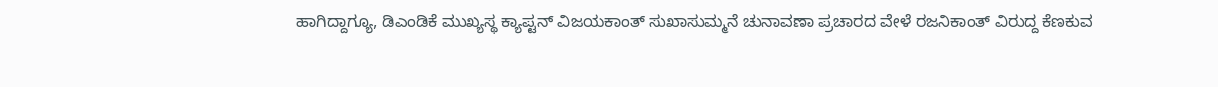ಹಾಗಿದ್ದಾಗ್ಯೂ, ಡಿಎಂಡಿಕೆ ಮುಖ್ಯಸ್ಥ ಕ್ಯಾಪ್ಟನ್ ವಿಜಯಕಾಂತ್ ಸುಖಾಸುಮ್ಮನೆ ಚುನಾವಣಾ ಪ್ರಚಾರದ ವೇಳೆ ರಜನಿಕಾಂತ್ ವಿರುದ್ದ ಕೆಣಕುವ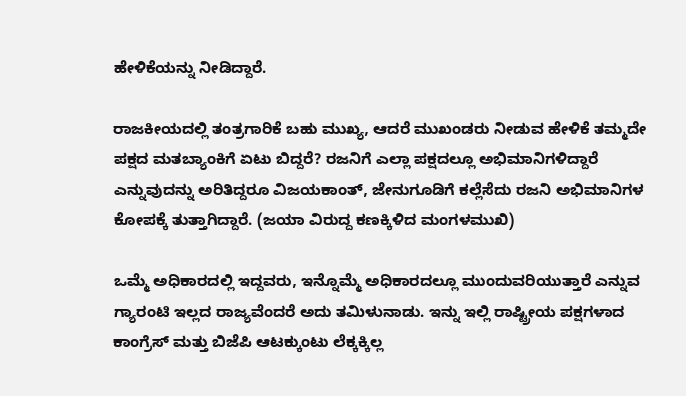ಹೇಳಿಕೆಯನ್ನು ನೀಡಿದ್ದಾರೆ.

ರಾಜಕೀಯದಲ್ಲಿ ತಂತ್ರಗಾರಿಕೆ ಬಹು ಮುಖ್ಯ, ಆದರೆ ಮುಖಂಡರು ನೀಡುವ ಹೇಳಿಕೆ ತಮ್ಮದೇ ಪಕ್ಷದ ಮತಬ್ಯಾಂಕಿಗೆ ಏಟು ಬಿದ್ದರೆ? ರಜನಿಗೆ ಎಲ್ಲಾ ಪಕ್ಷದಲ್ಲೂ ಅಭಿಮಾನಿಗಳಿದ್ದಾರೆ ಎನ್ನುವುದನ್ನು ಅರಿತಿದ್ದರೂ ವಿಜಯಕಾಂತ್, ಜೇನುಗೂಡಿಗೆ ಕಲ್ಲೆಸೆದು ರಜನಿ ಅಭಿಮಾನಿಗಳ ಕೋಪಕ್ಕೆ ತುತ್ತಾಗಿದ್ದಾರೆ. (ಜಯಾ ವಿರುದ್ದ ಕಣಕ್ಕಿಳಿದ ಮಂಗಳಮುಖಿ)

ಒಮ್ಮೆ ಅಧಿಕಾರದಲ್ಲಿ ಇದ್ದವರು, ಇನ್ನೊಮ್ಮೆ ಅಧಿಕಾರದಲ್ಲೂ ಮುಂದುವರಿಯುತ್ತಾರೆ ಎನ್ನುವ ಗ್ಯಾರಂಟಿ ಇಲ್ಲದ ರಾಜ್ಯವೆಂದರೆ ಅದು ತಮಿಳುನಾಡು. ಇನ್ನು ಇಲ್ಲಿ ರಾಷ್ಟ್ರೀಯ ಪಕ್ಷಗಳಾದ ಕಾಂಗ್ರೆಸ್ ಮತ್ತು ಬಿಜೆಪಿ ಆಟಕ್ಕುಂಟು ಲೆಕ್ಕಕ್ಕಿಲ್ಲ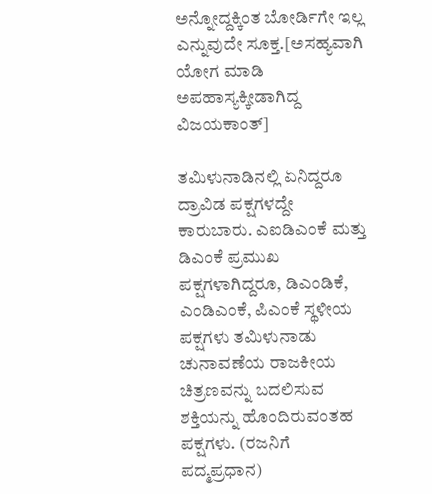ಅನ್ನೋದ್ದಕ್ಕಿಂತ ಬೋರ್ಡಿಗೇ ಇಲ್ಲ ಎನ್ನುವುದೇ ಸೂಕ್ತ.[ಅಸಹ್ಯವಾಗಿ ಯೋಗ ಮಾಡಿ ಅಪಹಾಸ್ಯಕ್ಕೀಡಾಗಿದ್ದ ವಿಜಯಕಾಂತ್]

ತಮಿಳುನಾಡಿನಲ್ಲಿ ಏನಿದ್ದರೂ ದ್ರಾವಿಡ ಪಕ್ಷಗಳದ್ದೇ ಕಾರುಬಾರು. ಎಐಡಿಎಂಕೆ ಮತ್ತು ಡಿಎಂಕೆ ಪ್ರಮುಖ ಪಕ್ಷಗಳಾಗಿದ್ದರೂ, ಡಿಎಂಡಿಕೆ, ಎಂಡಿಎಂಕೆ, ಪಿಎಂಕೆ ಸ್ಥಳೀಯ ಪಕ್ಷಗಳು ತಮಿಳುನಾಡು ಚುನಾವಣೆಯ ರಾಜಕೀಯ ಚಿತ್ರಣವನ್ನು ಬದಲಿಸುವ ಶಕ್ತಿಯನ್ನು ಹೊಂದಿರುವಂತಹ ಪಕ್ಷಗಳು. (ರಜನಿಗೆ ಪದ್ಮಪ್ರಧಾನ)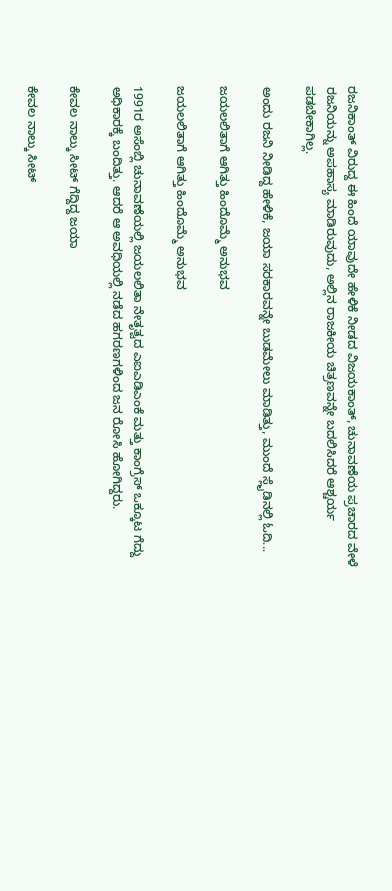ರಜನಿಕಾಂತ್ ವಿರುದ್ದ ಈ ಹಿಂದೆ ಯಾವುದೇ ಹೇಳಿಕೆ ನೀಡದ ವಿಜಯಕಾಂತ್, ಚುನಾವಣೆಯ ಪ್ರಚಾರದ ವೇಳೆ ರಜನಿಯನ್ನು ಅಪಹಾಸ್ಯ ಮಾಡಿರುವುದು, ಅಲ್ಲಿನ ರಾಜಕೀಯ ಚಿತ್ರಣವನ್ನೇ ಬದಲಿಸಿದರೆ ಆಶ್ಚರ್ಯ ಪಡಬೇಕಾಗಿಲ್ಲ.

ಅಂದು ರಜನಿ ನೀಡಿದ್ದ ಹೇಳಿಕೆ, ಜಯಾ ಸರಕಾರವನ್ನೇ ಬುಡಮೇಲು ಮಾಡಿತ್ತು, ಮುಂದೆ ಸ್ಲೈಡಿನಲ್ಲಿ ಓದಿ...

ಜಯಲಲಿತಾಗೆ ಆಗಿತ್ತು ಹಿಂದೊಮ್ಮೆ ಅನುಭವ

ಜಯಲಲಿತಾಗೆ ಆಗಿತ್ತು ಹಿಂದೊಮ್ಮೆ ಅನುಭವ

1991ರ ಅಸೆಂಬ್ಲಿ ಚುನಾವಣೆಯಲ್ಲಿ ಜಯಲಲಿತಾ ನೇತೃತ್ವದ ಎಐಎಡಿಎಂಕೆ ಮತ್ತು ಕಾಂಗ್ರೆಸ್ ಒಕ್ಕೂಟ ಗೆದ್ದು ಅಧಿಕಾರಕ್ಕೆ ಬಂದಿತ್ತು. ಆದರೆ ಆ ಅವಧಿಯಲ್ಲಿ ನಡೆದ ಹಗರಣಗಳಿಂದ ಜನ ರೋಸಿ ಹೋಗಿದ್ದರು.

ಕೇವಲ ನಾಲ್ಕು ಸೀಟ್ ಗೆದ್ದಿದ್ದ ಜಯಾ

ಕೇವಲ ನಾಲ್ಕು ಸೀಟ್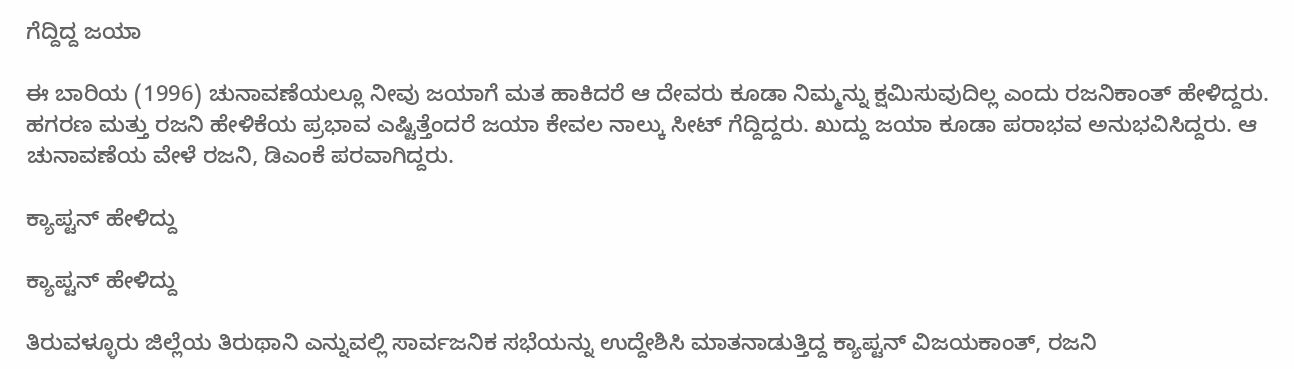ಗೆದ್ದಿದ್ದ ಜಯಾ

ಈ ಬಾರಿಯ (1996) ಚುನಾವಣೆಯಲ್ಲೂ ನೀವು ಜಯಾಗೆ ಮತ ಹಾಕಿದರೆ ಆ ದೇವರು ಕೂಡಾ ನಿಮ್ಮನ್ನು ಕ್ಷಮಿಸುವುದಿಲ್ಲ ಎಂದು ರಜನಿಕಾಂತ್ ಹೇಳಿದ್ದರು. ಹಗರಣ ಮತ್ತು ರಜನಿ ಹೇಳಿಕೆಯ ಪ್ರಭಾವ ಎಷ್ಟಿತ್ತೆಂದರೆ ಜಯಾ ಕೇವಲ ನಾಲ್ಕು ಸೀಟ್ ಗೆದ್ದಿದ್ದರು. ಖುದ್ದು ಜಯಾ ಕೂಡಾ ಪರಾಭವ ಅನುಭವಿಸಿದ್ದರು. ಆ ಚುನಾವಣೆಯ ವೇಳೆ ರಜನಿ, ಡಿಎಂಕೆ ಪರವಾಗಿದ್ದರು.

ಕ್ಯಾಪ್ಟನ್ ಹೇಳಿದ್ದು

ಕ್ಯಾಪ್ಟನ್ ಹೇಳಿದ್ದು

ತಿರುವಳ್ಳೂರು ಜಿಲ್ಲೆಯ ತಿರುಥಾನಿ ಎನ್ನುವಲ್ಲಿ ಸಾರ್ವಜನಿಕ ಸಭೆಯನ್ನು ಉದ್ದೇಶಿಸಿ ಮಾತನಾಡುತ್ತಿದ್ದ ಕ್ಯಾಪ್ಟನ್ ವಿಜಯಕಾಂತ್, ರಜನಿ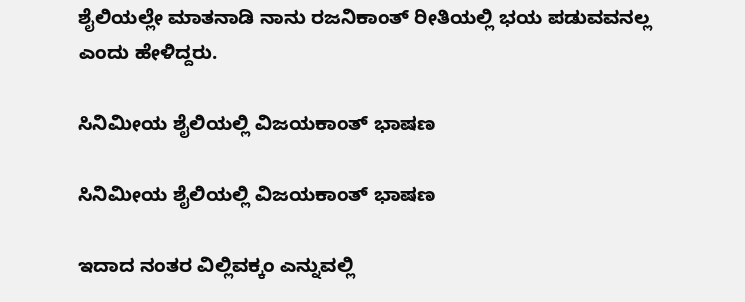ಶೈಲಿಯಲ್ಲೇ ಮಾತನಾಡಿ ನಾನು ರಜನಿಕಾಂತ್ ರೀತಿಯಲ್ಲಿ ಭಯ ಪಡುವವನಲ್ಲ ಎಂದು ಹೇಳಿದ್ದರು.

ಸಿನಿಮೀಯ ಶೈಲಿಯಲ್ಲಿ ವಿಜಯಕಾಂತ್ ಭಾಷಣ

ಸಿನಿಮೀಯ ಶೈಲಿಯಲ್ಲಿ ವಿಜಯಕಾಂತ್ ಭಾಷಣ

ಇದಾದ ನಂತರ ವಿಲ್ಲಿವಕ್ಕಂ ಎನ್ನುವಲ್ಲಿ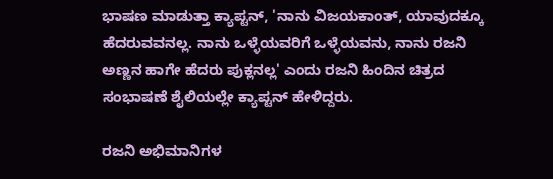ಭಾಷಣ ಮಾಡುತ್ತಾ ಕ್ಯಾಪ್ಟನ್, 'ನಾನು ವಿಜಯಕಾಂತ್, ಯಾವುದಕ್ಕೂ ಹೆದರುವವನಲ್ಲ. ನಾನು ಒಳ್ಳೆಯವರಿಗೆ ಒಳ್ಳೆಯವನು, ನಾನು ರಜನಿ ಅಣ್ಣನ ಹಾಗೇ ಹೆದರು ಪುಕ್ಲನಲ್ಲ' ಎಂದು ರಜನಿ ಹಿಂದಿನ ಚಿತ್ರದ ಸಂಭಾಷಣೆ ಶೈಲಿಯಲ್ಲೇ ಕ್ಯಾಪ್ಟನ್ ಹೇಳಿದ್ದರು.

ರಜನಿ ಅಭಿಮಾನಿಗಳ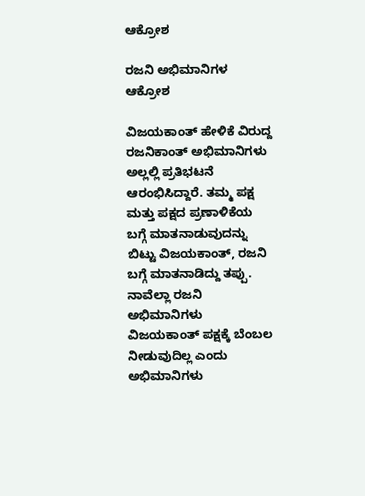ಆಕ್ರೋಶ

ರಜನಿ ಅಭಿಮಾನಿಗಳ ಆಕ್ರೋಶ

ವಿಜಯಕಾಂತ್ ಹೇಳಿಕೆ ವಿರುದ್ದ ರಜನಿಕಾಂತ್ ಅಭಿಮಾನಿಗಳು ಅಲ್ಲಲ್ಲಿ ಪ್ರತಿಭಟನೆ ಆರಂಭಿಸಿದ್ದಾರೆ. ತಮ್ಮ ಪಕ್ಷ ಮತ್ತು ಪಕ್ಷದ ಪ್ರಣಾಳಿಕೆಯ ಬಗ್ಗೆ ಮಾತನಾಡುವುದನ್ನು ಬಿಟ್ಟು ವಿಜಯಕಾಂತ್, ರಜನಿ ಬಗ್ಗೆ ಮಾತನಾಡಿದ್ದು ತಪ್ಪು. ನಾವೆಲ್ಲಾ ರಜನಿ ಅಭಿಮಾನಿಗಳು ವಿಜಯಕಾಂತ್ ಪಕ್ಷಕ್ಕೆ ಬೆಂಬಲ ನೀಡುವುದಿಲ್ಲ ಎಂದು ಅಭಿಮಾನಿಗಳು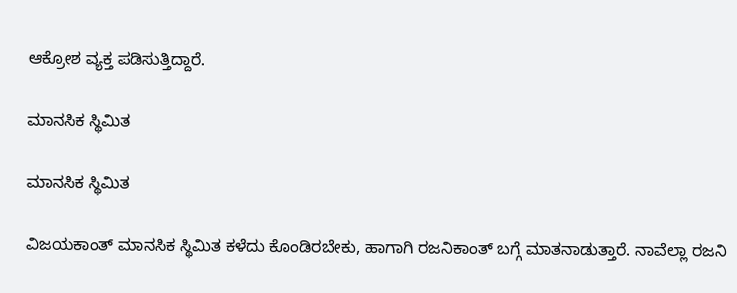ಆಕ್ರೋಶ ವ್ಯಕ್ತ ಪಡಿಸುತ್ತಿದ್ದಾರೆ.

ಮಾನಸಿಕ ಸ್ಥಿಮಿತ

ಮಾನಸಿಕ ಸ್ಥಿಮಿತ

ವಿಜಯಕಾಂತ್ ಮಾನಸಿಕ ಸ್ಥಿಮಿತ ಕಳೆದು ಕೊಂಡಿರಬೇಕು, ಹಾಗಾಗಿ ರಜನಿಕಾಂತ್ ಬಗ್ಗೆ ಮಾತನಾಡುತ್ತಾರೆ. ನಾವೆಲ್ಲಾ ರಜನಿ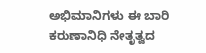ಅಭಿಮಾನಿಗಳು ಈ ಬಾರಿ ಕರುಣಾನಿಧಿ ನೇತೃತ್ವದ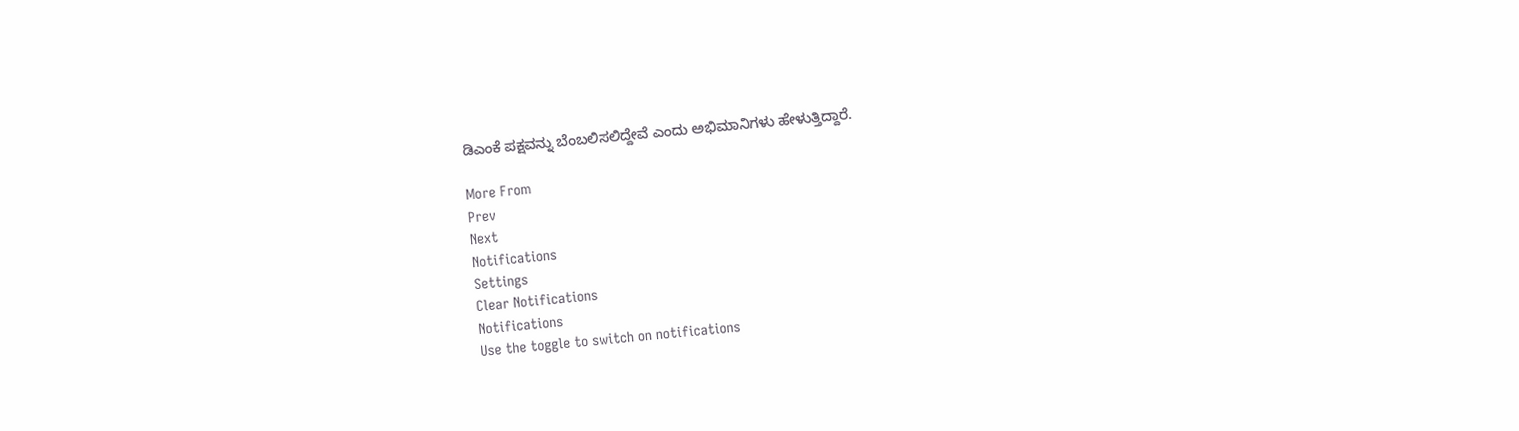ಡಿಎಂಕೆ ಪಕ್ಷವನ್ನು ಬೆಂಬಲಿಸಲಿದ್ದೇವೆ ಎಂದು ಅಭಿಮಾನಿಗಳು ಹೇಳುತ್ತಿದ್ದಾರೆ.

More From
Prev
Next
Notifications
Settings
Clear Notifications
Notifications
Use the toggle to switch on notifications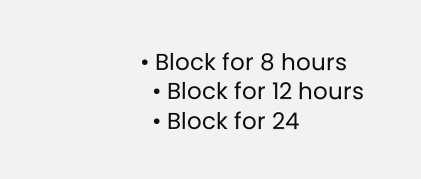• Block for 8 hours
  • Block for 12 hours
  • Block for 24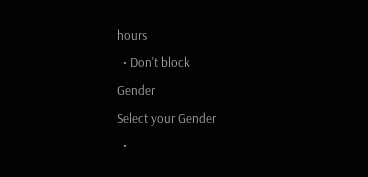hours
  • Don't block
Gender
Select your Gender
  •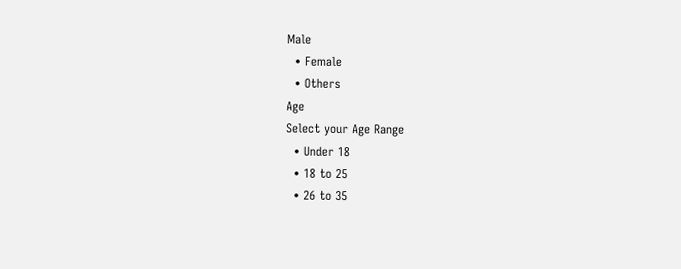Male
  • Female
  • Others
Age
Select your Age Range
  • Under 18
  • 18 to 25
  • 26 to 35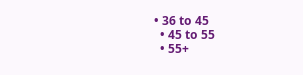• 36 to 45
  • 45 to 55
  • 55+